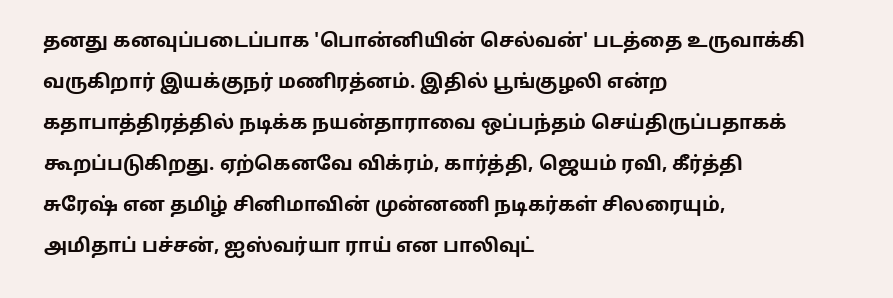தனது கனவுப்படைப்பாக 'பொன்னியின் செல்வன்' படத்தை உருவாக்கி வருகிறார் இயக்குநர் மணிரத்னம். இதில் பூங்குழலி என்ற கதாபாத்திரத்தில் நடிக்க நயன்தாராவை ஒப்பந்தம் செய்திருப்பதாகக் கூறப்படுகிறது. ஏற்கெனவே விக்ரம், கார்த்தி, ஜெயம் ரவி, கீர்த்தி சுரேஷ் என தமிழ் சினிமாவின் முன்னணி நடிகர்கள் சிலரையும், அமிதாப் பச்சன், ஐஸ்வர்யா ராய் என பாலிவுட்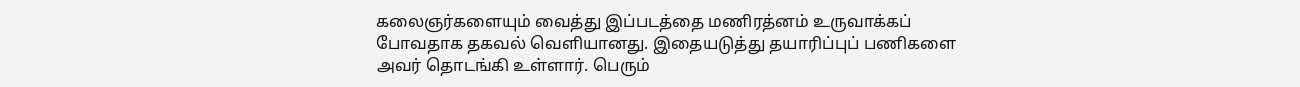கலைஞர்களையும் வைத்து இப்படத்தை மணிரத்னம் உருவாக்கப் போவதாக தகவல் வெளியானது. இதையடுத்து தயாரிப்புப் பணிகளை அவர் தொடங்கி உள்ளார். பெரும்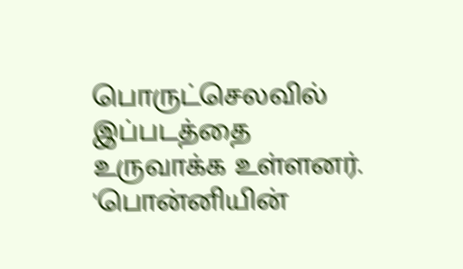பொருட்செலவில் இப்படத்தை உருவாக்க உள்ளனர். 'பொன்னியின்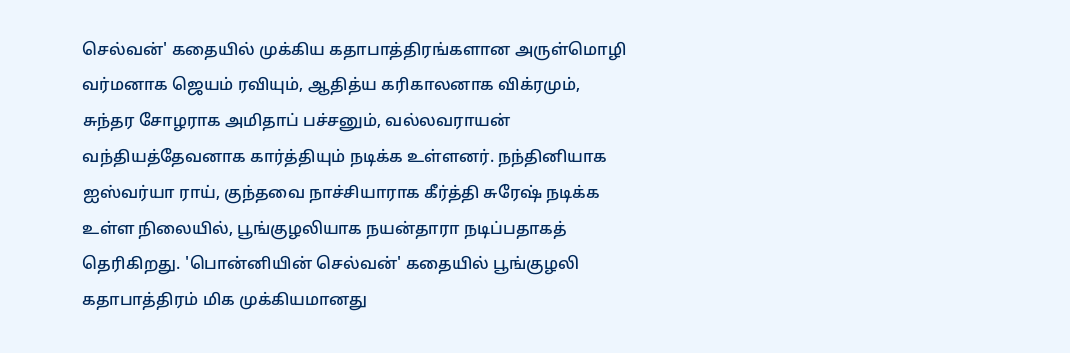செல்வன்' கதையில் முக்கிய கதாபாத்திரங்களான அருள்மொழி வர்மனாக ஜெயம் ரவியும், ஆதித்ய கரிகாலனாக விக்ரமும், சுந்தர சோழராக அமிதாப் பச்சனும், வல்லவராயன் வந்தியத்தேவனாக கார்த்தியும் நடிக்க உள்ளனர். நந்தினியாக ஐஸ்வர்யா ராய், குந்தவை நாச்சியாராக கீர்த்தி சுரேஷ் நடிக்க உள்ள நிலையில், பூங்குழலியாக நயன்தாரா நடிப்பதாகத் தெரிகிறது. 'பொன்னியின் செல்வன்' கதையில் பூங்குழலி கதாபாத்திரம் மிக முக்கியமானது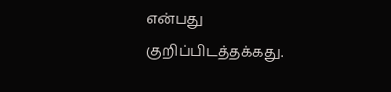என்பது குறிப்பிடத்தக்கது.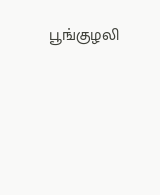பூங்குழலி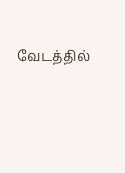வேடத்தில்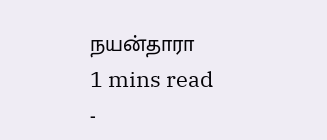நயன்தாரா
1 mins read
-